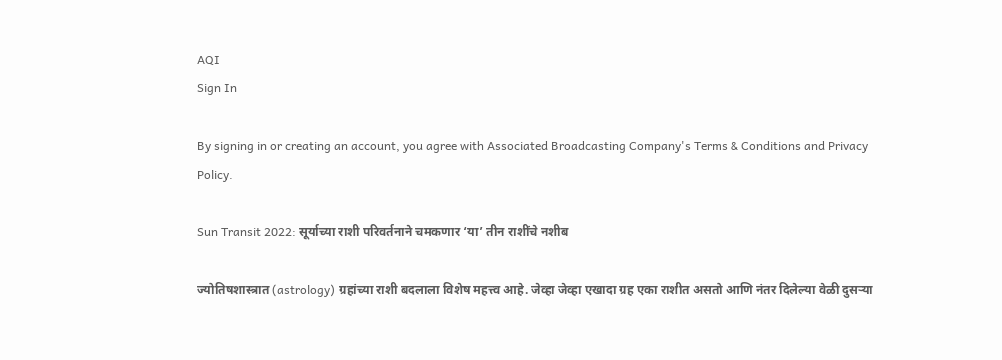AQI
Sign In

By signing in or creating an account, you agree with Associated Broadcasting Company's Terms & Conditions and Privacy Policy.

Sun Transit 2022: सूर्याच्या राशी परिवर्तनाने चमकणार ‘या’ तीन राशींचे नशीब

ज्योतिषशास्त्रात (astrology) ग्रहांच्या राशी बदलाला विशेष महत्त्व आहे. जेव्हा जेव्हा एखादा ग्रह एका राशीत असतो आणि नंतर दिलेल्या वेळी दुसर्‍या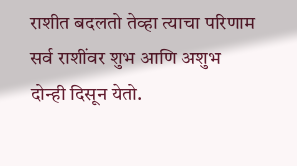राशीत बदलतो तेव्हा त्याचा परिणाम सर्व राशींवर शुभ आणि अशुभ दोन्ही दिसून येतो.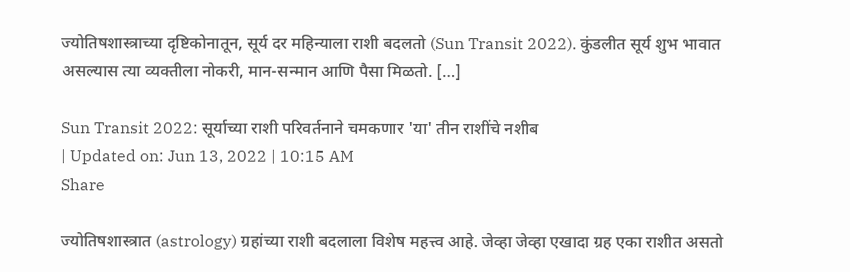ज्योतिषशास्त्राच्या दृष्टिकोनातून, सूर्य दर महिन्याला राशी बदलतो (Sun Transit 2022). कुंडलीत सूर्य शुभ भावात असल्यास त्या व्यक्तीला नोकरी, मान-सन्मान आणि पैसा मिळतो. […]

Sun Transit 2022: सूर्याच्या राशी परिवर्तनाने चमकणार 'या' तीन राशींचे नशीब
| Updated on: Jun 13, 2022 | 10:15 AM
Share

ज्योतिषशास्त्रात (astrology) ग्रहांच्या राशी बदलाला विशेष महत्त्व आहे. जेव्हा जेव्हा एखादा ग्रह एका राशीत असतो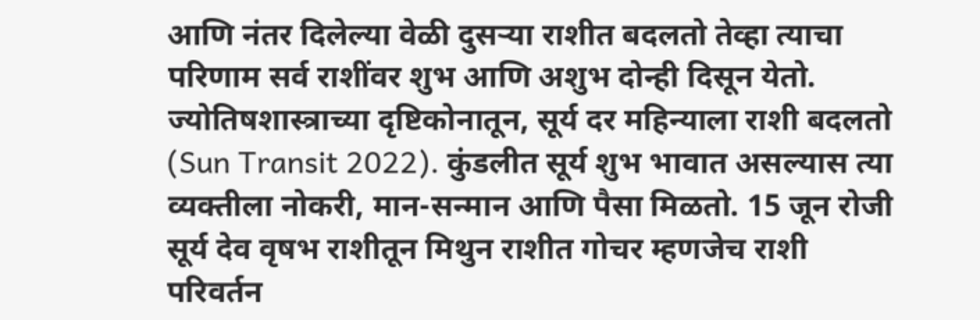आणि नंतर दिलेल्या वेळी दुसर्‍या राशीत बदलतो तेव्हा त्याचा परिणाम सर्व राशींवर शुभ आणि अशुभ दोन्ही दिसून येतो. ज्योतिषशास्त्राच्या दृष्टिकोनातून, सूर्य दर महिन्याला राशी बदलतो (Sun Transit 2022). कुंडलीत सूर्य शुभ भावात असल्यास त्या व्यक्तीला नोकरी, मान-सन्मान आणि पैसा मिळतो. 15 जून रोजी सूर्य देव वृषभ राशीतून मिथुन राशीत गोचर म्हणजेच राशी परिवर्तन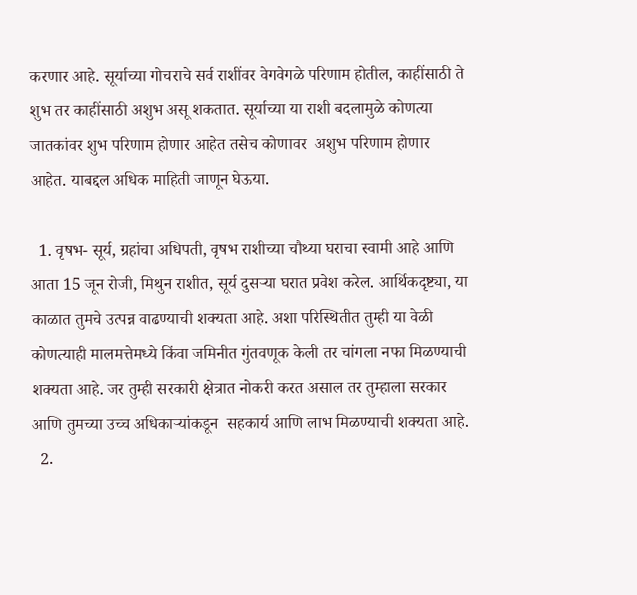करणार आहे. सूर्याच्या गोचराचे सर्व राशींवर वेगवेगळे परिणाम होतील, काहींसाठी ते शुभ तर काहींसाठी अशुभ असू शकतात. सूर्याच्या या राशी बदलामुळे कोणत्या जातकांवर शुभ परिणाम होणार आहेत तसेच कोणावर  अशुभ परिणाम होणार आहेत. याबद्दल अधिक माहिती जाणून घेऊया.

  1. वृषभ- सूर्य, ग्रहांचा अधिपती, वृषभ राशीच्या चौथ्या घराचा स्वामी आहे आणि आता 15 जून रोजी, मिथुन राशीत, सूर्य दुसऱ्या घरात प्रवेश करेल. आर्थिकदृष्ट्या, या काळात तुमचे उत्पन्न वाढण्याची शक्यता आहे. अशा परिस्थितीत तुम्ही या वेळी कोणत्याही मालमत्तेमध्ये किंवा जमिनीत गुंतवणूक केली तर चांगला नफा मिळण्याची शक्यता आहे. जर तुम्ही सरकारी क्षेत्रात नोकरी करत असाल तर तुम्हाला सरकार आणि तुमच्या उच्च अधिकार्‍यांकडून  सहकार्य आणि लाभ मिळण्याची शक्यता आहे.
  2.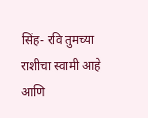सिंह- रवि तुमच्या राशीचा स्वामी आहे आणि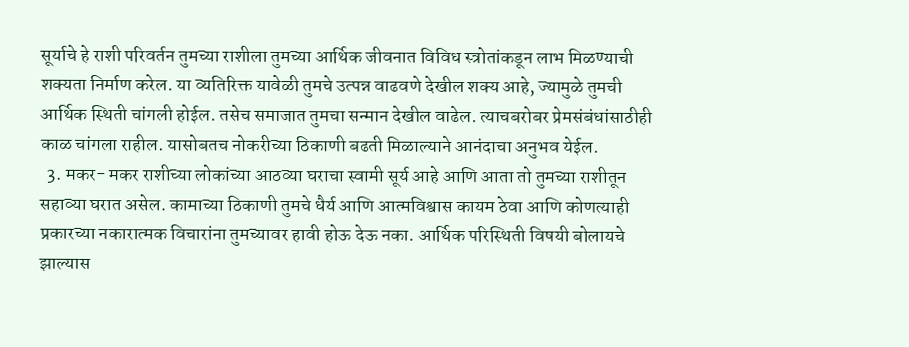सूर्याचे हे राशी परिवर्तन तुमच्या राशीला तुमच्या आर्थिक जीवनात विविध स्त्रोतांकडून लाभ मिळण्याची शक्यता निर्माण करेल. या व्यतिरिक्त यावेळी तुमचे उत्पन्न वाढवणे देखील शक्य आहे, ज्यामुळे तुमची आर्थिक स्थिती चांगली होईल. तसेच समाजात तुमचा सन्मान देखील वाढेल. त्याचबरोबर प्रेमसंबंधांसाठीही काळ चांगला राहील. यासोबतच नोकरीच्या ठिकाणी बढती मिळाल्याने आनंदाचा अनुभव येईल.
  3. मकर- मकर राशीच्या लोकांच्या आठव्या घराचा स्वामी सूर्य आहे आणि आता तो तुमच्या राशीतून सहाव्या घरात असेल. कामाच्या ठिकाणी तुमचे धैर्य आणि आत्मविश्वास कायम ठेवा आणि कोणत्याही प्रकारच्या नकारात्मक विचारांना तुमच्यावर हावी होऊ देऊ नका. आर्थिक परिस्थिती विषयी बोलायचे झाल्यास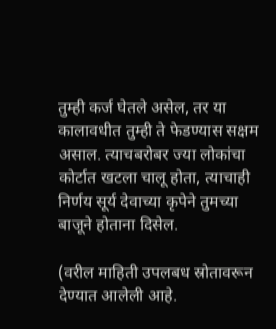तुम्ही कर्ज घेतले असेल, तर या कालावधीत तुम्ही ते फेडण्यास सक्षम असाल. त्याचबरोबर ज्या लोकांचा कोर्टात खटला चालू होता, त्याचाही निर्णय सूर्य देवाच्या कृपेने तुमच्या बाजूने होताना दिसेल.

(वरील माहिती उपलबध स्रोतावरून देण्यात आलेली आहे.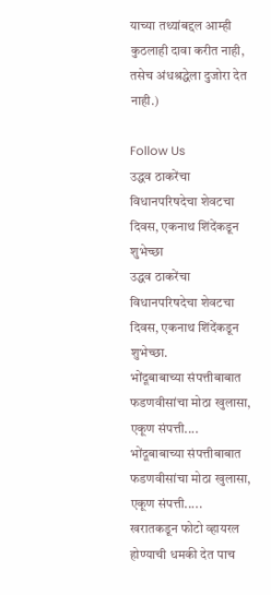याच्या तथ्यांबद्दल आम्ही कुठलाही दावा करीत नाही, तसेच अंधश्रद्धेला दुजोरा देत नाही.)

Follow Us
उद्धव ठाकरेंचा विधानपरिषदेचा शेवटचा दिवस, एकनाथ शिंदेंकडून शुभेच्छा
उद्धव ठाकरेंचा विधानपरिषदेचा शेवटचा दिवस, एकनाथ शिंदेंकडून शुभेच्छा.
भोंदूबाबाच्या संपत्तीबाबात फडणवीसांचा मोठा खुलासा, एकूण संपत्ती....
भोंदूबाबाच्या संपत्तीबाबात फडणवीसांचा मोठा खुलासा, एकूण संपत्ती.....
खरातकडून फोटो व्हायरल होण्याची धमकी देत पाच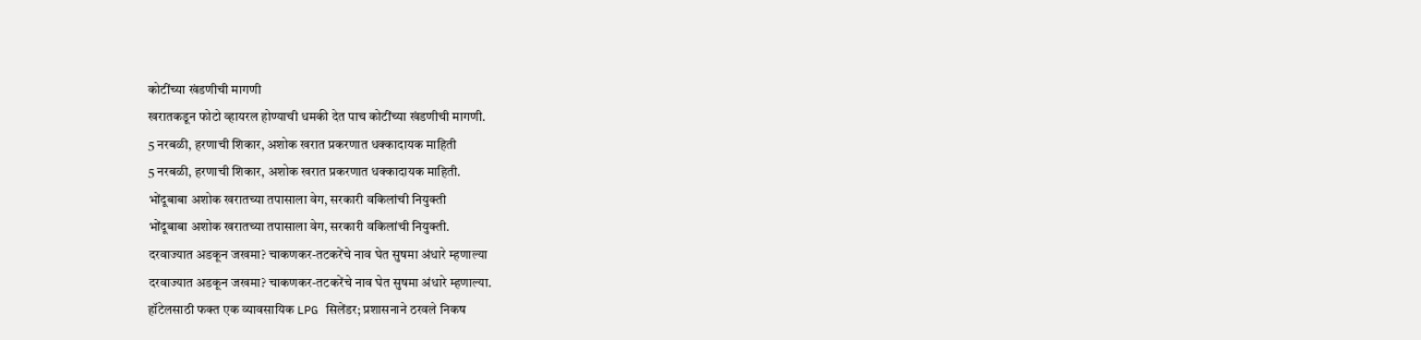कोटींच्या खंडणीची मागणी
खरातकडून फोटो व्हायरल होण्याची धमकी देत पाच कोटींच्या खंडणीची मागणी.
5 नरबळी, हरणाची शिकार, अशोक खरात प्रकरणात धक्कादायक माहिती
5 नरबळी, हरणाची शिकार, अशोक खरात प्रकरणात धक्कादायक माहिती.
भोंदूबाबा अशोक खरातच्या तपासाला वेग, सरकारी वकिलांची नियुक्ती
भोंदूबाबा अशोक खरातच्या तपासाला वेग, सरकारी वकिलांची नियुक्ती.
दरवाज्यात अडकून जखमा? चाकणकर-तटकरेंचे नाव घेत सुषमा अंधारे म्हणाल्या
दरवाज्यात अडकून जखमा? चाकणकर-तटकरेंचे नाव घेत सुषमा अंधारे म्हणाल्या.
हॉटेलसाठी फक्त एक व्यावसायिक LPG सिलेंडर; प्रशासनाने ठरवले निकष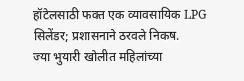हॉटेलसाठी फक्त एक व्यावसायिक LPG सिलेंडर; प्रशासनाने ठरवले निकष.
ज्या भुयारी खोलीत महिलांच्या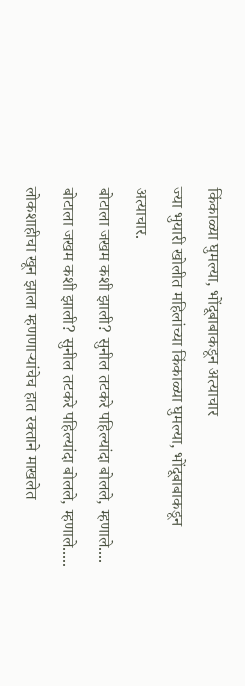किंकाळ्या घुमल्या, भोंदूबाबाकडून अत्याचार
ज्या भुयारी खोलीत महिलांच्या किंकाळ्या घुमल्या, भोंदूबाबाकडून अत्याचार.
बोटाला जखम कशी झाली? सुनील तटकरे पहिल्यांदा बोलले, म्हणाले....
बोटाला जखम कशी झाली? सुनील तटकरे पहिल्यांदा बोलले, म्हणाले.....
लोकशाहीचा खून झाला म्हणणाऱ्यांचेच हात रक्ताने माखलेत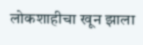लोकशाहीचा खून झाला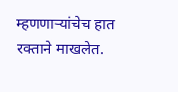म्हणणाऱ्यांचेच हात रक्ताने माखलेत.